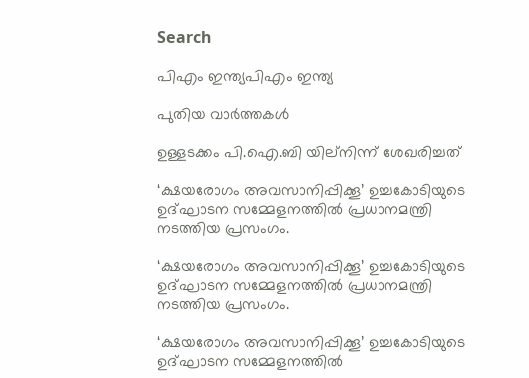Search

പിഎം ഇന്ത്യപിഎം ഇന്ത്യ

പുതിയ വാർത്തകൾ

ഉള്ളടക്കം പി.ഐ.ബി യില്നിന്ന് ശേഖരിച്ചത്

‘ക്ഷയരോഗം അവസാനിപ്പിക്കൂ’ ഉച്ചകോടിയുടെ ഉദ്ഘാടന സമ്മേളനത്തില്‍ പ്രധാനമന്ത്രി നടത്തിയ പ്രസംഗം.

‘ക്ഷയരോഗം അവസാനിപ്പിക്കൂ’ ഉച്ചകോടിയുടെ ഉദ്ഘാടന സമ്മേളനത്തില്‍ പ്രധാനമന്ത്രി നടത്തിയ പ്രസംഗം.

‘ക്ഷയരോഗം അവസാനിപ്പിക്കൂ’ ഉച്ചകോടിയുടെ ഉദ്ഘാടന സമ്മേളനത്തില്‍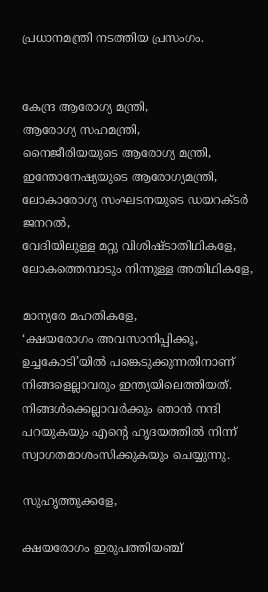പ്രധാനമന്ത്രി നടത്തിയ പ്രസംഗം.


കേന്ദ്ര ആരോഗ്യ മന്ത്രി,
ആരോഗ്യ സഹമന്ത്രി,
നൈജീരിയയുടെ ആരോഗ്യ മന്ത്രി,
ഇന്തോനേഷ്യയുടെ ആരോഗ്യമന്ത്രി,
ലോകാരോഗ്യ സംഘടനയുടെ ഡയറക്ടര്‍ ജനറല്‍,
വേദിയിലുള്ള മറ്റു വിശിഷ്ടാതിഥികളേ,
ലോകത്തെമ്പാടും നിന്നുള്ള അതിഥികളേ,

മാന്യരേ മഹതികളേ,
‘ക്ഷയരോഗം അവസാനിപ്പിക്കൂ, ഉച്ചകോടി’യില്‍ പങ്കെടുക്കുന്നതിനാണ് നിങ്ങളെല്ലാവരും ഇന്ത്യയിലെത്തിയത്. നിങ്ങള്‍ക്കെല്ലാവര്‍ക്കും ഞാന്‍ നന്ദി പറയുകയും എന്റെ ഹൃദയത്തില്‍ നിന്ന് സ്വാഗതമാശംസിക്കുകയും ചെയ്യുന്നു.

സുഹൃത്തുക്കളേ,

ക്ഷയരോഗം ഇരുപത്തിയഞ്ച്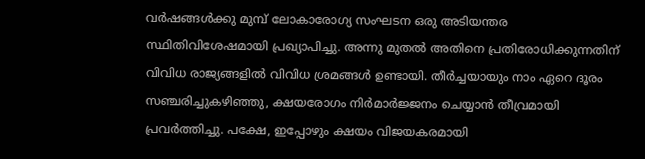വര്‍ഷങ്ങള്‍ക്കു മുമ്പ് ലോകാരോഗ്യ സംഘടന ഒരു അടിയന്തര സ്ഥിതിവിശേഷമായി പ്രഖ്യാപിച്ചു. അന്നു മുതല്‍ അതിനെ പ്രതിരോധിക്കുന്നതിന് വിവിധ രാജ്യങ്ങളില്‍ വിവിധ ശ്രമങ്ങള്‍ ഉണ്ടായി. തീര്‍ച്ചയായും നാം ഏറെ ദൂരം സഞ്ചരിച്ചുകഴിഞ്ഞു, ക്ഷയരോഗം നിര്‍മാര്‍ജ്ജനം ചെയ്യാന്‍ തീവ്രമായി പ്രവര്‍ത്തിച്ചു. പക്ഷേ, ഇപ്പോഴും ക്ഷയം വിജയകരമായി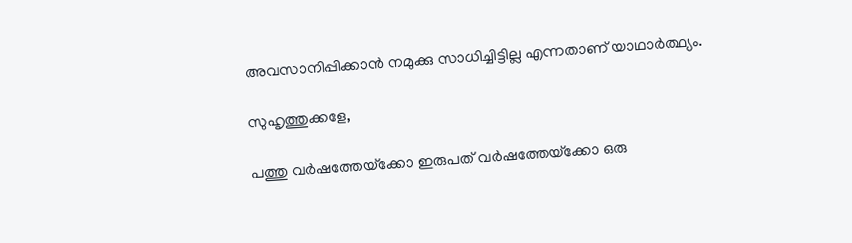അവസാനിപ്പിക്കാന്‍ നമുക്കു സാധിച്ചിട്ടില്ല എന്നതാണ് യാഥാര്‍ത്ഥ്യം.

സുഹൃത്തുക്കളേ,

പത്തു വര്‍ഷത്തേയ്‌ക്കോ ഇരുപത് വര്‍ഷത്തേയ്‌ക്കോ ഒരു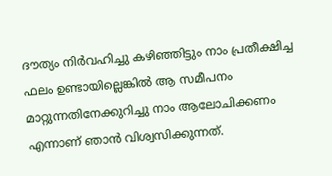ദൗത്യം നിര്‍വഹിച്ചു കഴിഞ്ഞിട്ടും നാം പ്രതീക്ഷിച്ച ഫലം ഉണ്ടായില്ലെങ്കില്‍ ആ സമീപനം മാറ്റുന്നതിനേക്കുറിച്ചു നാം ആലോചിക്കണം എന്നാണ് ഞാന്‍ വിശ്വസിക്കുന്നത്.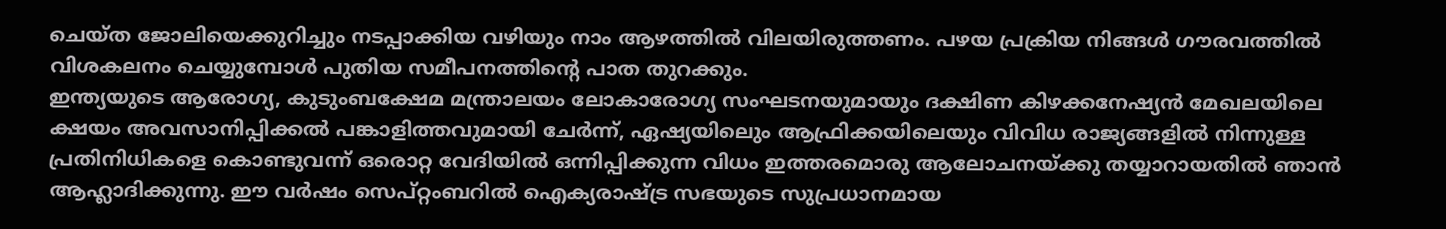ചെയ്ത ജോലിയെക്കുറിച്ചും നടപ്പാക്കിയ വഴിയും നാം ആഴത്തില്‍ വിലയിരുത്തണം. പഴയ പ്രക്രിയ നിങ്ങള്‍ ഗൗരവത്തില്‍ വിശകലനം ചെയ്യുമ്പോള്‍ പുതിയ സമീപനത്തിന്റെ പാത തുറക്കും.
ഇന്ത്യയുടെ ആരോഗ്യ, കുടുംബക്ഷേമ മന്ത്രാലയം ലോകാരോഗ്യ സംഘടനയുമായും ദക്ഷിണ കിഴക്കനേഷ്യന്‍ മേഖലയിലെ ക്ഷയം അവസാനിപ്പിക്കല്‍ പങ്കാളിത്തവുമായി ചേര്‍ന്ന്, ഏഷ്യയിലെും ആഫ്രിക്കയിലെയും വിവിധ രാജ്യങ്ങളില്‍ നിന്നുള്ള പ്രതിനിധികളെ കൊണ്ടുവന്ന് ഒരൊറ്റ വേദിയില്‍ ഒന്നിപ്പിക്കുന്ന വിധം ഇത്തരമൊരു ആലോചനയ്ക്കു തയ്യാറായതില്‍ ഞാന്‍ ആഹ്ലാദിക്കുന്നു. ഈ വര്‍ഷം സെപ്റ്റംബറില്‍ ഐക്യരാഷ്ട്ര സഭയുടെ സുപ്രധാനമായ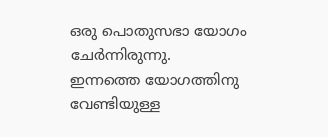ഒരു പൊതുസഭാ യോഗം ചേര്‍ന്നിരുന്നു.
ഇന്നത്തെ യോഗത്തിനു വേണ്ടിയുള്ള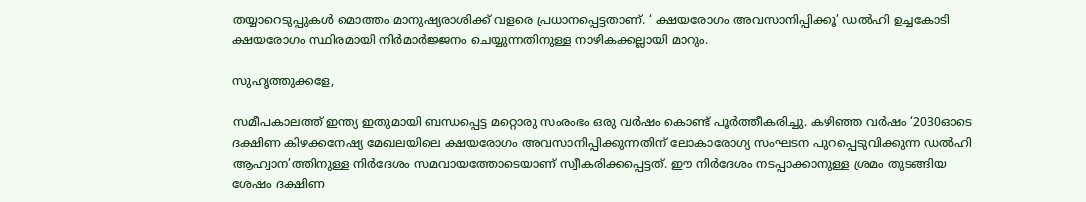തയ്യാറെടുപ്പുകള്‍ മൊത്തം മാനുഷ്യരാശിക്ക് വളരെ പ്രധാനപ്പെട്ടതാണ്. ‘ ക്ഷയരോഗം അവസാനിപ്പിക്കൂ’ ഡല്‍ഹി ഉച്ചകോടി ക്ഷയരോഗം സ്ഥിരമായി നിര്‍മാര്‍ജ്ജനം ചെയ്യുന്നതിനുള്ള നാഴികക്കല്ലായി മാറും.

സുഹൃത്തുക്കളേ,

സമീപകാലത്ത് ഇന്ത്യ ഇതുമായി ബന്ധപ്പെട്ട മറ്റൊരു സംരംഭം ഒരു വര്‍ഷം കൊണ്ട് പൂര്‍ത്തീകരിച്ചു. കഴിഞ്ഞ വര്‍ഷം ‘2030ഓടെ ദക്ഷിണ കിഴക്കനേഷ്യ മേഖലയിലെ ക്ഷയരോഗം അവസാനിപ്പിക്കുന്നതിന് ലോകാരോഗ്യ സംഘടന പുറപ്പെടുവിക്കുന്ന ഡല്‍ഹി ആഹ്വാന’ത്തിനുള്ള നിര്‍ദേശം സമവായത്തോടെയാണ് സ്വീകരിക്കപ്പെട്ടത്. ഈ നിര്‍ദേശം നടപ്പാക്കാനുള്ള ശ്രമം തുടങ്ങിയ ശേഷം ദക്ഷിണ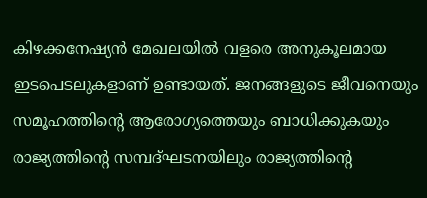കിഴക്കനേഷ്യന്‍ മേഖലയില്‍ വളരെ അനുകൂലമായ ഇടപെടലുകളാണ് ഉണ്ടായത്. ജനങ്ങളുടെ ജീവനെയും സമൂഹത്തിന്റെ ആരോഗ്യത്തെയും ബാധിക്കുകയും രാജ്യത്തിന്റെ സമ്പദ്ഘടനയിലും രാജ്യത്തിന്റെ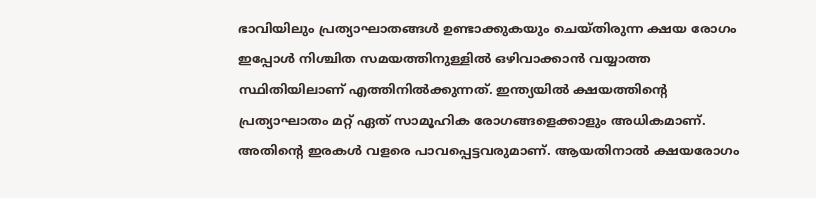ഭാവിയിലും പ്രത്യാഘാതങ്ങള്‍ ഉണ്ടാക്കുകയും ചെയ്തിരുന്ന ക്ഷയ രോഗം ഇപ്പോള്‍ നിശ്ചിത സമയത്തിനുള്ളില്‍ ഒഴിവാക്കാന്‍ വയ്യാത്ത സ്ഥിതിയിലാണ് എത്തിനില്‍ക്കുന്നത്. ഇന്ത്യയില്‍ ക്ഷയത്തിന്റെ പ്രത്യാഘാതം മറ്റ് ഏത് സാമൂഹിക രോഗങ്ങളെക്കാളും അധികമാണ്. അതിന്റെ ഇരകള്‍ വളരെ പാവപ്പെട്ടവരുമാണ്. ആയതിനാല്‍ ക്ഷയരോഗം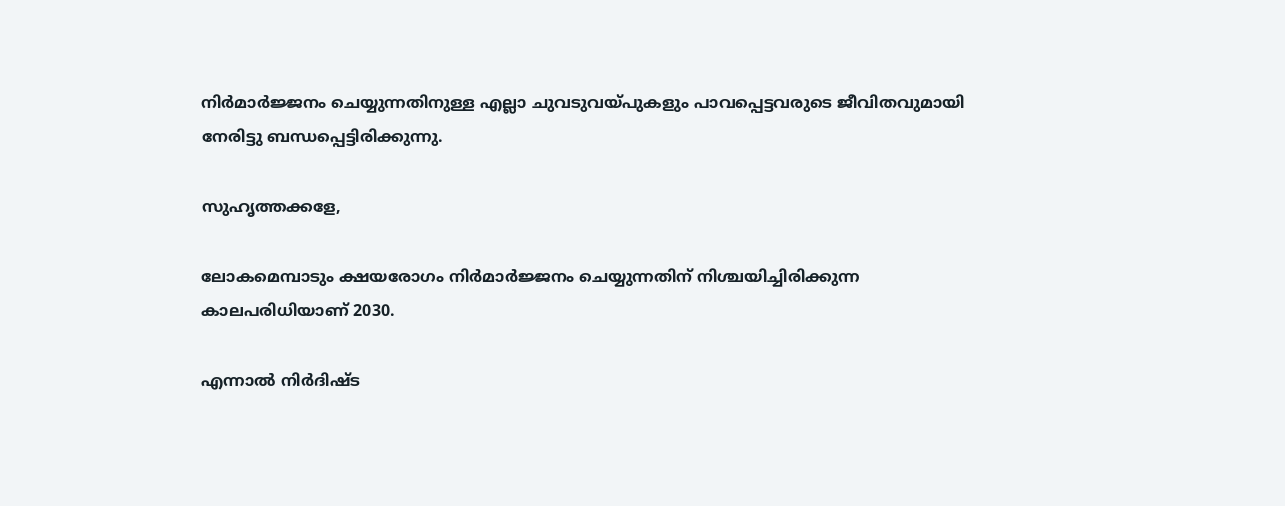നിര്‍മാര്‍ജ്ജനം ചെയ്യുന്നതിനുള്ള എല്ലാ ചുവടുവയ്പുകളും പാവപ്പെട്ടവരുടെ ജീവിതവുമായി നേരിട്ടു ബന്ധപ്പെട്ടിരിക്കുന്നു.

സുഹൃത്തക്കളേ,

ലോകമെമ്പാടും ക്ഷയരോഗം നിര്‍മാര്‍ജ്ജനം ചെയ്യുന്നതിന് നിശ്ചയിച്ചിരിക്കുന്ന കാലപരിധിയാണ് 2030.

എന്നാല്‍ നിര്‍ദിഷ്ട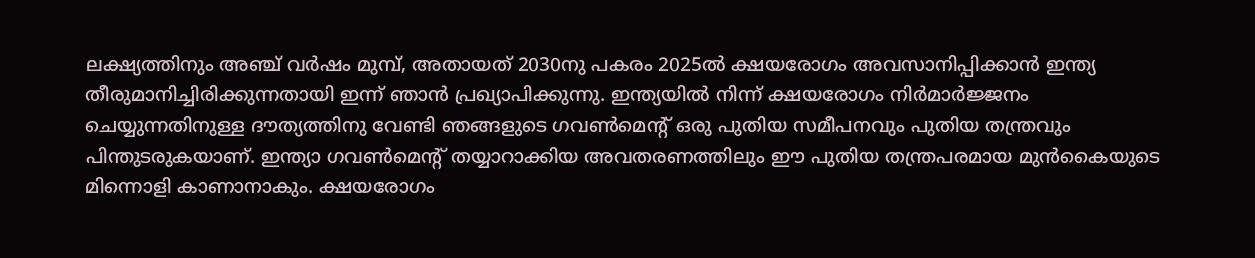ലക്ഷ്യത്തിനും അഞ്ച് വര്‍ഷം മുമ്പ്, അതായത് 2030നു പകരം 2025ല്‍ ക്ഷയരോഗം അവസാനിപ്പിക്കാന്‍ ഇന്ത്യ തീരുമാനിച്ചിരിക്കുന്നതായി ഇന്ന് ഞാന്‍ പ്രഖ്യാപിക്കുന്നു. ഇന്ത്യയില്‍ നിന്ന് ക്ഷയരോഗം നിര്‍മാര്‍ജ്ജനം ചെയ്യുന്നതിനുള്ള ദൗത്യത്തിനു വേണ്ടി ഞങ്ങളുടെ ഗവണ്‍മെന്റ് ഒരു പുതിയ സമീപനവും പുതിയ തന്ത്രവും പിന്തുടരുകയാണ്. ഇന്ത്യാ ഗവണ്‍മെന്റ് തയ്യാറാക്കിയ അവതരണത്തിലും ഈ പുതിയ തന്ത്രപരമായ മുന്‍കൈയുടെ മിന്നൊളി കാണാനാകും. ക്ഷയരോഗം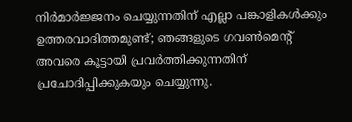നിര്‍മാര്‍ജ്ജനം ചെയ്യുന്നതിന് എല്ലാ പങ്കാളികള്‍ക്കും ഉത്തരവാദിത്തമുണ്ട്; ഞങ്ങളുടെ ഗവണ്‍മെന്റ് അവരെ കൂട്ടായി പ്രവര്‍ത്തിക്കുന്നതിന് പ്രചോദിപ്പിക്കുകയും ചെയ്യുന്നു.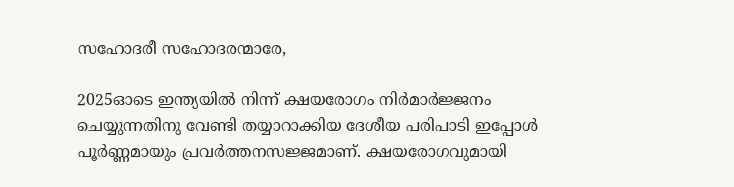സഹോദരീ സഹോദരന്മാരേ,

2025ഓടെ ഇന്ത്യയില്‍ നിന്ന് ക്ഷയരോഗം നിര്‍മാര്‍ജ്ജനം ചെയ്യുന്നതിനു വേണ്ടി തയ്യാറാക്കിയ ദേശീയ പരിപാടി ഇപ്പോള്‍ പൂര്‍ണ്ണമായും പ്രവര്‍ത്തനസജ്ജമാണ്. ക്ഷയരോഗവുമായി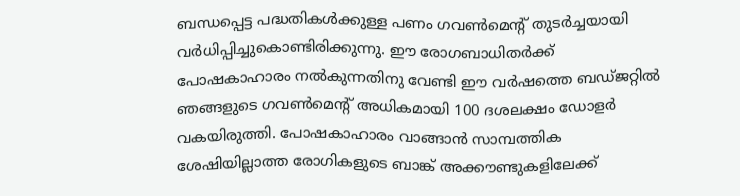ബന്ധപ്പെട്ട പദ്ധതികള്‍ക്കുള്ള പണം ഗവണ്‍മെന്റ് തുടര്‍ച്ചയായി വര്‍ധിപ്പിച്ചുകൊണ്ടിരിക്കുന്നു. ഈ രോഗബാധിതര്‍ക്ക് പോഷകാഹാരം നല്‍കുന്നതിനു വേണ്ടി ഈ വര്‍ഷത്തെ ബഡ്ജറ്റില്‍ ഞങ്ങളുടെ ഗവണ്‍മെന്റ് അധികമായി 100 ദശലക്ഷം ഡോളര്‍ വകയിരുത്തി. പോഷകാഹാരം വാങ്ങാന്‍ സാമ്പത്തിക ശേഷിയില്ലാത്ത രോഗികളുടെ ബാങ്ക് അക്കൗണ്ടുകളിലേക്ക്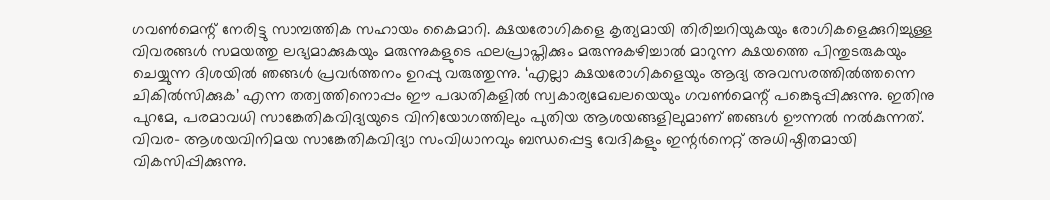ഗവണ്‍മെന്റ് നേരിട്ടു സാമ്പത്തിക സഹായം കൈമാറി. ക്ഷയരോഗികളെ കൃത്യമായി തിരിച്ചറിയുകയും രോഗികളെക്കുറിച്ചുള്ള വിവരങ്ങള്‍ സമയത്തു ലഭ്യമാക്കുകയും മരുന്നുകളുടെ ഫലപ്രാപ്തിക്കും മരുന്നുകഴിച്ചാല്‍ മാറുന്ന ക്ഷയത്തെ പിന്തുടരുകയും ചെയ്യുന്ന ദിശയില്‍ ഞങ്ങള്‍ പ്രവര്‍ത്തനം ഉറപ്പു വരുത്തുന്നു. ‘എല്ലാ ക്ഷയരോഗികളെയും ആദ്യ അവസരത്തില്‍ത്തന്നെ ചികില്‍സിക്കുക’ എന്ന തത്വത്തിനൊപ്പം ഈ പദ്ധതികളില്‍ സ്വകാര്യമേഖലയെയും ഗവണ്‍മെന്റ് പങ്കെടുപ്പിക്കുന്നു. ഇതിനു പുറമേ, പരമാവധി സാങ്കേതികവിദ്യയുടെ വിനിയോഗത്തിലും പുതിയ ആശയങ്ങളിലുമാണ് ഞങ്ങള്‍ ഊന്നല്‍ നല്‍കുന്നത്. വിവര- ആശയവിനിമയ സാങ്കേതികവിദ്യാ സംവിധാനവും ബന്ധപ്പെട്ട വേദികളും ഇന്റര്‍നെറ്റ് അധിഷ്ഠിതമായി വികസിപ്പിക്കുന്നു.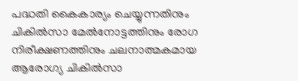പദ്ധതി കൈകാര്യം ചെയ്യുന്നതിനും ചികില്‍സാ മേല്‍നോട്ടത്തിനും രോഗ നിരീക്ഷണത്തിനും ചലനാത്മകമായ ആരോഗ്യ ചികില്‍സാ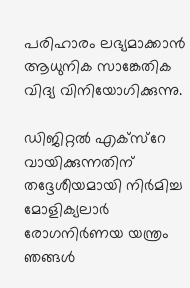പരിഹാരം ലഭ്യമാക്കാന്‍ ആധുനിക സാങ്കേതിക വിദ്യ വിനിയോഗിക്കുന്നു.

ഡിജിറ്റല്‍ എക്‌സ്‌റേ വായിക്കുന്നതിന് തദ്ദേശീയമായി നിര്‍മിച്ച മോളിക്യലാര്‍ രോഗനിര്‍ണയ യന്ത്രം ഞങ്ങള്‍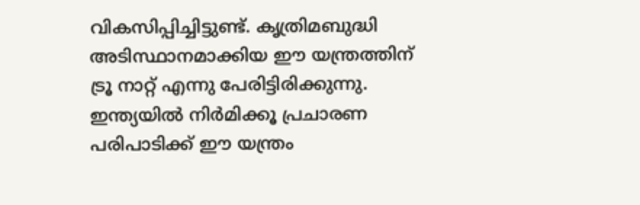വികസിപ്പിച്ചിട്ടുണ്ട്. കൃത്രിമബുദ്ധി അടിസ്ഥാനമാക്കിയ ഈ യന്ത്രത്തിന് ട്രൂ നാറ്റ് എന്നു പേരിട്ടിരിക്കുന്നു. ഇന്ത്യയില്‍ നിര്‍മിക്കൂ പ്രചാരണ പരിപാടിക്ക് ഈ യന്ത്രം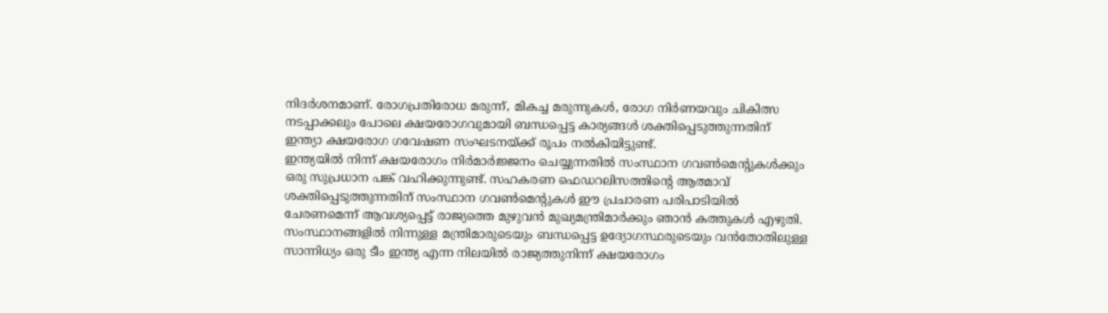നിദര്‍ശനമാണ്. രോഗപ്രതിരോധ മരുന്ന്, മികച്ച മരുന്നുകള്‍, രോഗ നിര്‍ണയവും ചികിത്സ നടപ്പാക്കലും പോലെ ക്ഷയരോഗവുമായി ബന്ധപ്പെട്ട കാര്യങ്ങള്‍ ശക്തിപ്പെടുത്തുന്നതിന് ഇന്ത്യാ ക്ഷയരോഗ ഗവേഷണ സംഘടനയ്ക്ക് രൂപം നല്‍കിയിട്ടുണ്ട്.
ഇന്ത്യയില്‍ നിന്ന് ക്ഷയരോഗം നിര്‍മാര്‍ജ്ജനം ചെയ്യുന്നതില്‍ സംസ്ഥാന ഗവണ്‍മെന്റുകള്‍ക്കും ഒരു സുപ്രധാന പങ്ക് വഹിക്കുന്നുണ്ട്. സഹകരണ ഫെഡറലിസത്തിന്റെ ആത്മാവ് ശക്തിപ്പെടുത്തുന്നതിന് സംസ്ഥാന ഗവണ്‍മെന്റുകള്‍ ഈ പ്രചാരണ പരിപാടിയില്‍ ചേരണമെന്ന് ആവശ്യപ്പെട്ട് രാജ്യത്തെ മുഴുവന്‍ മുഖ്യമന്ത്രിമാര്‍ക്കും ഞാന്‍ കത്തുകള്‍ എഴുതി. സംസ്ഥാനങ്ങളില്‍ നിന്നുള്ള മന്ത്രിമാരുടെയും ബന്ധപ്പെട്ട ഉദ്യോഗസ്ഥരുടെയും വന്‍തോതിലുള്ള സാന്നിധ്യം ഒരു ടീം ഇന്ത്യ എന്ന നിലയില്‍ രാജ്യത്തുനിന്ന് ക്ഷയരോഗം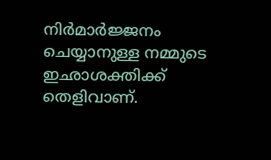നിര്‍മാര്‍ജ്ജനം ചെയ്യാനുള്ള നമ്മുടെ ഇഛാശക്തിക്ക് തെളിവാണ്.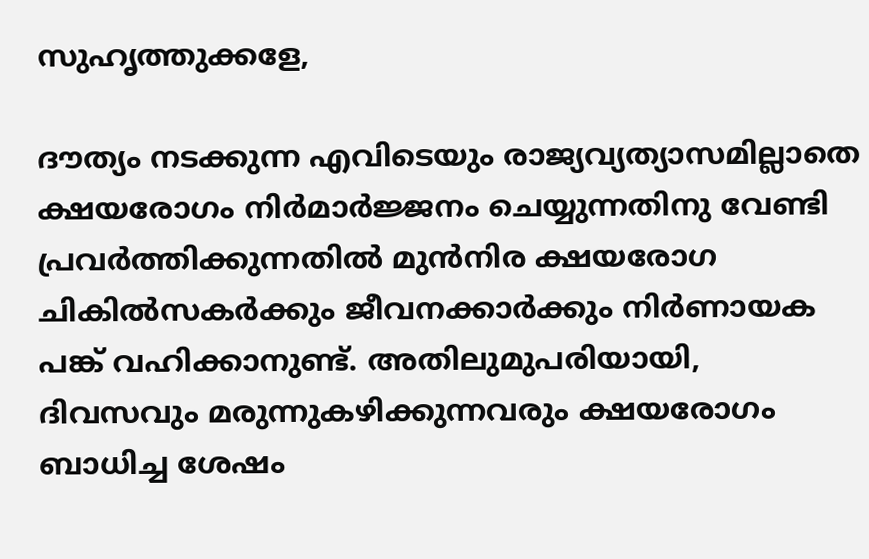സുഹൃത്തുക്കളേ,

ദൗത്യം നടക്കുന്ന എവിടെയും രാജ്യവ്യത്യാസമില്ലാതെ ക്ഷയരോഗം നിര്‍മാര്‍ജ്ജനം ചെയ്യുന്നതിനു വേണ്ടി പ്രവര്‍ത്തിക്കുന്നതില്‍ മുന്‍നിര ക്ഷയരോഗ ചികില്‍സകര്‍ക്കും ജീവനക്കാര്‍ക്കും നിര്‍ണായക പങ്ക് വഹിക്കാനുണ്ട്. അതിലുമുപരിയായി, ദിവസവും മരുന്നുകഴിക്കുന്നവരും ക്ഷയരോഗം ബാധിച്ച ശേഷം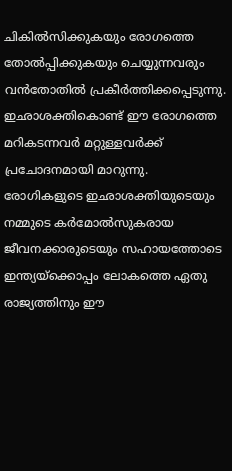ചികില്‍സിക്കുകയും രോഗത്തെ തോല്‍പ്പിക്കുകയും ചെയ്യുന്നവരും വന്‍തോതില്‍ പ്രകീര്‍ത്തിക്കപ്പെടുന്നു. ഇഛാശക്തികൊണ്ട് ഈ രോഗത്തെ മറികടന്നവര്‍ മറ്റുള്ളവര്‍ക്ക് പ്രചോദനമായി മാറുന്നു. രോഗികളുടെ ഇഛാശക്തിയുടെയും നമ്മുടെ കര്‍മോല്‍സുകരായ ജീവനക്കാരുടെയും സഹായത്തോടെ ഇന്ത്യയ്‌ക്കൊപ്പം ലോകത്തെ ഏതു രാജ്യത്തിനും ഈ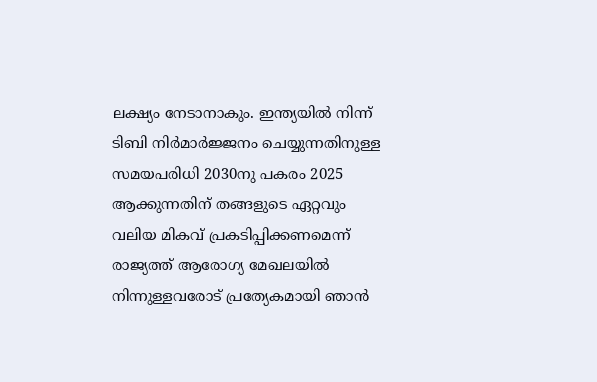ലക്ഷ്യം നേടാനാകും. ഇന്ത്യയില്‍ നിന്ന് ടിബി നിര്‍മാര്‍ജ്ജനം ചെയ്യുന്നതിനുള്ള സമയപരിധി 2030നു പകരം 2025 ആക്കുന്നതിന് തങ്ങളുടെ ഏറ്റവും വലിയ മികവ് പ്രകടിപ്പിക്കണമെന്ന് രാജ്യത്ത് ആരോഗ്യ മേഖലയില്‍ നിന്നുള്ളവരോട് പ്രത്യേകമായി ഞാന്‍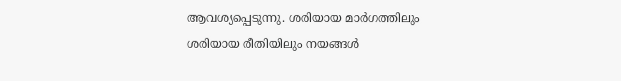ആവശ്യപ്പെടുന്നു. ശരിയായ മാര്‍ഗത്തിലും ശരിയായ രീതിയിലും നയങ്ങള്‍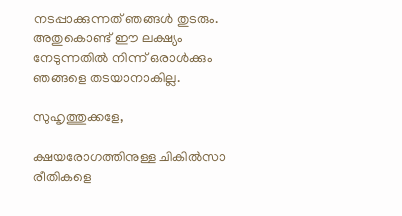നടപ്പാക്കുന്നത് ഞങ്ങള്‍ തുടരും. അതുകൊണ്ട് ഈ ലക്ഷ്യം നേടുന്നതില്‍ നിന്ന് ഒരാള്‍ക്കും ഞങ്ങളെ തടയാനാകില്ല.

സുഹൃത്തുക്കളേ,

ക്ഷയരോഗത്തിനുള്ള ചികില്‍സാ രീതികളെ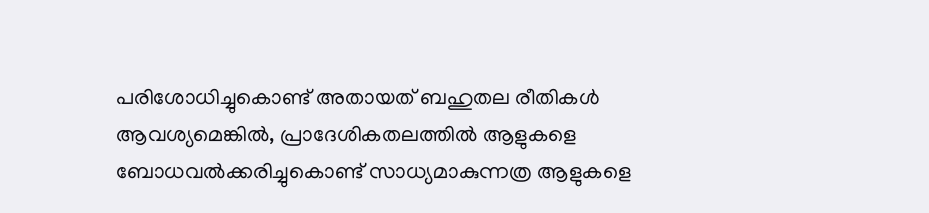പരിശോധിച്ചുകൊണ്ട് അതായത് ബഹുതല രീതികള്‍ ആവശ്യമെങ്കില്‍, പ്രാദേശികതലത്തില്‍ ആളുകളെ ബോധവല്‍ക്കരിച്ചുകൊണ്ട് സാധ്യമാകുന്നത്ര ആളുകളെ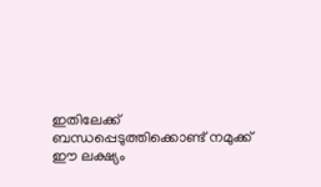ഇതിലേക്ക് ബന്ധപ്പെടുത്തിക്കൊണ്ട് നമുക്ക് ഈ ലക്ഷ്യം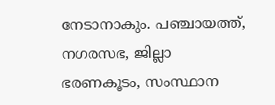നേടാനാകും. പഞ്ചായത്ത്, നഗരസഭ, ജില്ലാ ഭരണകൂടം, സംസ്ഥാന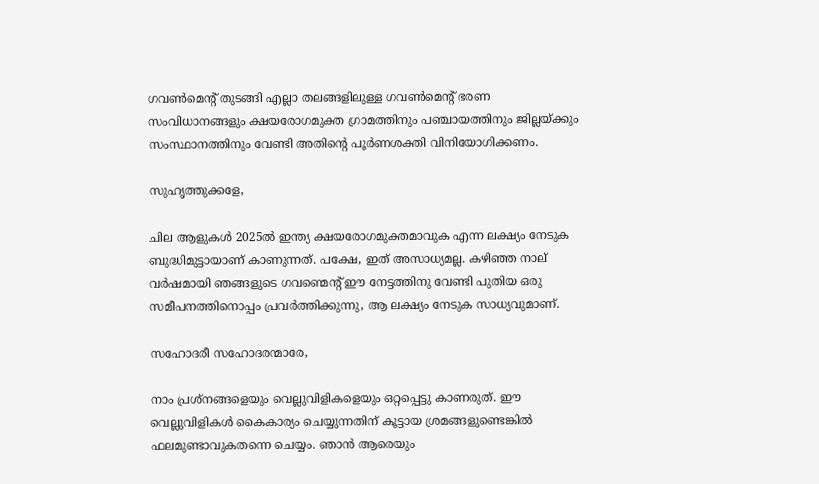ഗവണ്‍മെന്റ് തുടങ്ങി എല്ലാ തലങ്ങളിലുള്ള ഗവണ്‍മെന്റ് ഭരണ സംവിധാനങ്ങളും ക്ഷയരോഗമുക്ത ഗ്രാമത്തിനും പഞ്ചായത്തിനും ജില്ലയ്ക്കും സംസ്ഥാനത്തിനും വേണ്ടി അതിന്റെ പൂര്‍ണശക്തി വിനിയോഗിക്കണം.

സുഹൃത്തുക്കളേ,

ചില ആളുകള്‍ 2025ല്‍ ഇന്ത്യ ക്ഷയരോഗമുക്തമാവുക എന്ന ലക്ഷ്യം നേടുക ബുദ്ധിമുട്ടായാണ് കാണുന്നത്. പക്ഷേ, ഇത് അസാധ്യമല്ല. കഴിഞ്ഞ നാല് വര്‍ഷമായി ഞങ്ങളുടെ ഗവണ്മെന്റ് ഈ നേട്ടത്തിനു വേണ്ടി പുതിയ ഒരു സമീപനത്തിനൊപ്പം പ്രവര്‍ത്തിക്കുന്നു, ആ ലക്ഷ്യം നേടുക സാധ്യവുമാണ്.

സഹോദരീ സഹോദരന്മാരേ,

നാം പ്രശ്‌നങ്ങളെയും വെല്ലുവിളികളെയും ഒറ്റപ്പെട്ടു കാണരുത്. ഈ വെല്ലുവിളികള്‍ കൈകാര്യം ചെയ്യുന്നതിന് കൂട്ടായ ശ്രമങ്ങളുണ്ടെങ്കില്‍ ഫലമുണ്ടാവുകതന്നെ ചെയ്യം. ഞാന്‍ ആരെയും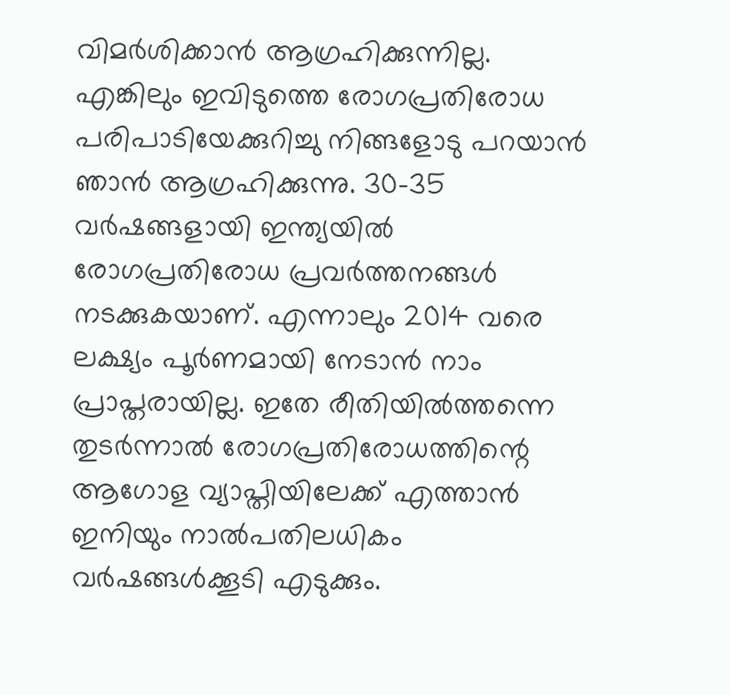വിമര്‍ശിക്കാന്‍ ആഗ്രഹിക്കുന്നില്ല. എങ്കിലും ഇവിടുത്തെ രോഗപ്രതിരോധ പരിപാടിയേക്കുറിച്ചു നിങ്ങളോടു പറയാന്‍ ഞാന്‍ ആഗ്രഹിക്കുന്നു. 30-35 വര്‍ഷങ്ങളായി ഇന്ത്യയില്‍ രോഗപ്രതിരോധ പ്രവര്‍ത്തനങ്ങള്‍ നടക്കുകയാണ്. എന്നാലും 2014 വരെ ലക്ഷ്യം പൂര്‍ണമായി നേടാന്‍ നാം പ്രാപ്തരായില്ല. ഇതേ രീതിയില്‍ത്തന്നെ തുടര്‍ന്നാല്‍ രോഗപ്രതിരോധത്തിന്റെ ആഗോള വ്യാപ്തിയിലേക്ക് എത്താന്‍ ഇനിയും നാല്‍പതിലധികം വര്‍ഷങ്ങള്‍ക്കൂടി എടുക്കും.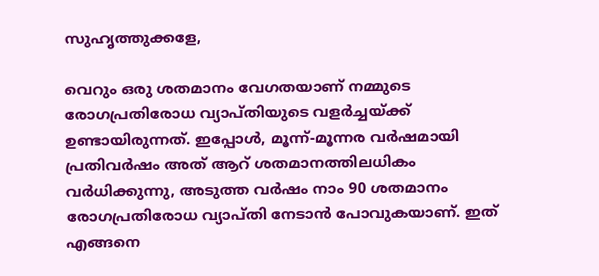സുഹൃത്തുക്കളേ,

വെറും ഒരു ശതമാനം വേഗതയാണ് നമ്മുടെ രോഗപ്രതിരോധ വ്യാപ്തിയുടെ വളര്‍ച്ചയ്ക്ക് ഉണ്ടായിരുന്നത്. ഇപ്പോള്‍, മൂന്ന്-മൂന്നര വര്‍ഷമായി പ്രതിവര്‍ഷം അത് ആറ് ശതമാനത്തിലധികം വര്‍ധിക്കുന്നു, അടുത്ത വര്‍ഷം നാം 90 ശതമാനം രോഗപ്രതിരോധ വ്യാപ്തി നേടാന്‍ പോവുകയാണ്. ഇത് എങ്ങനെ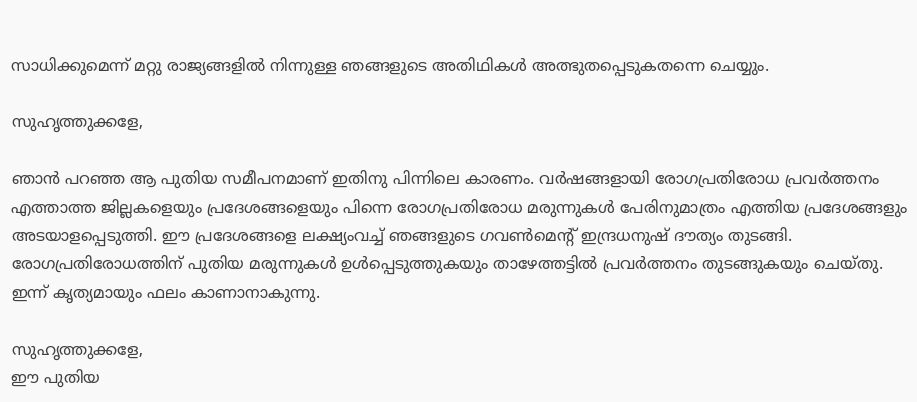സാധിക്കുമെന്ന് മറ്റു രാജ്യങ്ങളില്‍ നിന്നുള്ള ഞങ്ങളുടെ അതിഥികള്‍ അത്ഭുതപ്പെടുകതന്നെ ചെയ്യും.

സുഹൃത്തുക്കളേ,

ഞാന്‍ പറഞ്ഞ ആ പുതിയ സമീപനമാണ് ഇതിനു പിന്നിലെ കാരണം. വര്‍ഷങ്ങളായി രോഗപ്രതിരോധ പ്രവര്‍ത്തനം എത്താത്ത ജില്ലകളെയും പ്രദേശങ്ങളെയും പിന്നെ രോഗപ്രതിരോധ മരുന്നുകള്‍ പേരിനുമാത്രം എത്തിയ പ്രദേശങ്ങളും അടയാളപ്പെടുത്തി. ഈ പ്രദേശങ്ങളെ ലക്ഷ്യംവച്ച് ഞങ്ങളുടെ ഗവണ്‍മെന്റ് ഇന്ദ്രധനുഷ് ദൗത്യം തുടങ്ങി. രോഗപ്രതിരോധത്തിന് പുതിയ മരുന്നുകള്‍ ഉള്‍പ്പെടുത്തുകയും താഴേത്തട്ടില്‍ പ്രവര്‍ത്തനം തുടങ്ങുകയും ചെയ്തു. ഇന്ന് കൃത്യമായും ഫലം കാണാനാകുന്നു.

സുഹൃത്തുക്കളേ,
ഈ പുതിയ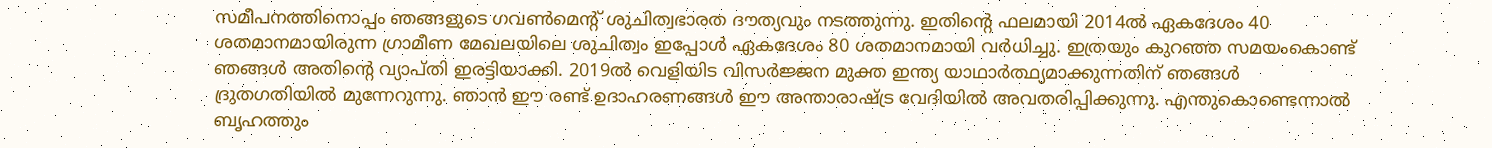സമീപനത്തിനൊപ്പം ഞങ്ങളുടെ ഗവണ്‍മെന്റ് ശുചിത്വഭാരത ദൗത്യവും നടത്തുന്നു. ഇതിന്റെ ഫലമായി 2014ല്‍ ഏകദേശം 40 ശതമാനമായിരുന്ന ഗ്രാമീണ മേഖലയിലെ ശുചിത്വം ഇപ്പോള്‍ ഏകദേശം 80 ശതമാനമായി വര്‍ധിച്ചു. ഇത്രയും കുറഞ്ഞ സമയംകൊണ്ട് ഞങ്ങള്‍ അതിന്റെ വ്യാപ്തി ഇരട്ടിയാക്കി. 2019ല്‍ വെളിയിട വിസര്‍ജ്ജന മുക്ത ഇന്ത്യ യാഥാര്‍ത്ഥ്യമാക്കുന്നതിന് ഞങ്ങള്‍ ദ്രുതഗതിയില്‍ മുന്നേറുന്നു. ഞാന്‍ ഈ രണ്ട് ഉദാഹരണങ്ങള്‍ ഈ അന്താരാഷ്ട്ര വേദിയില്‍ അവതരിപ്പിക്കുന്നു. എന്തുകൊണ്ടെന്നാല്‍ ബൃഹത്തും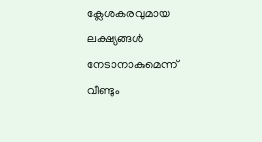ക്ലേശകരവുമായ ലക്ഷ്യങ്ങള്‍ നേടാനാകുമെന്ന് വീണ്ടും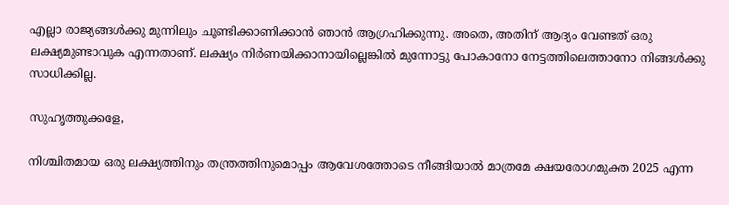എല്ലാ രാജ്യങ്ങള്‍ക്കു മുന്നിലും ചൂണ്ടിക്കാണിക്കാന്‍ ഞാന്‍ ആഗ്രഹിക്കുന്നു. അതെ, അതിന് ആദ്യം വേണ്ടത് ഒരു ലക്ഷ്യമുണ്ടാവുക എന്നതാണ്. ലക്ഷ്യം നിര്‍ണയിക്കാനായില്ലെങ്കില്‍ മുന്നോട്ടു പോകാനോ നേട്ടത്തിലെത്താനോ നിങ്ങള്‍ക്കു സാധിക്കില്ല.

സുഹൃത്തുക്കളേ,

നിശ്ചിതമായ ഒരു ലക്ഷ്യത്തിനും തന്ത്രത്തിനുമൊപ്പം ആവേശത്തോടെ നീങ്ങിയാല്‍ മാത്രമേ ക്ഷയരോഗമുക്ത 2025 എന്ന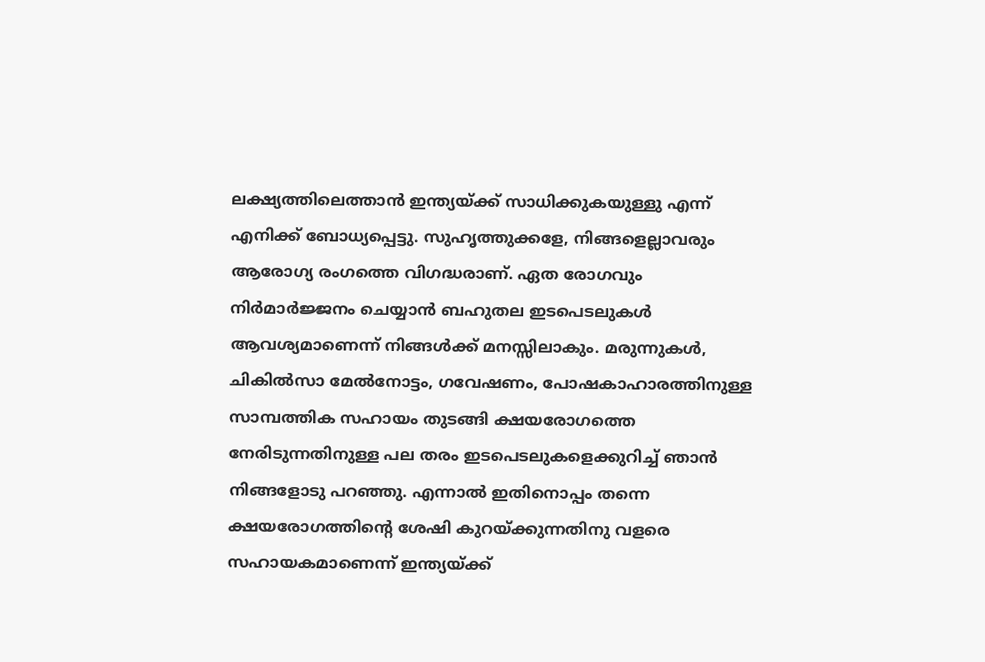ലക്ഷ്യത്തിലെത്താന്‍ ഇന്ത്യയ്ക്ക് സാധിക്കുകയുള്ളു എന്ന് എനിക്ക് ബോധ്യപ്പെട്ടു. സുഹൃത്തുക്കളേ, നിങ്ങളെല്ലാവരും ആരോഗ്യ രംഗത്തെ വിഗദ്ധരാണ്. ഏത രോഗവും നിര്‍മാര്‍ജ്ജനം ചെയ്യാന്‍ ബഹുതല ഇടപെടലുകള്‍ ആവശ്യമാണെന്ന് നിങ്ങള്‍ക്ക് മനസ്സിലാകും. മരുന്നുകള്‍, ചികില്‍സാ മേല്‍നോട്ടം, ഗവേഷണം, പോഷകാഹാരത്തിനുള്ള സാമ്പത്തിക സഹായം തുടങ്ങി ക്ഷയരോഗത്തെ നേരിടുന്നതിനുള്ള പല തരം ഇടപെടലുകളെക്കുറിച്ച് ഞാന്‍ നിങ്ങളോടു പറഞ്ഞു. എന്നാല്‍ ഇതിനൊപ്പം തന്നെ ക്ഷയരോഗത്തിന്റെ ശേഷി കുറയ്ക്കുന്നതിനു വളരെ സഹായകമാണെന്ന് ഇന്ത്യയ്ക്ക്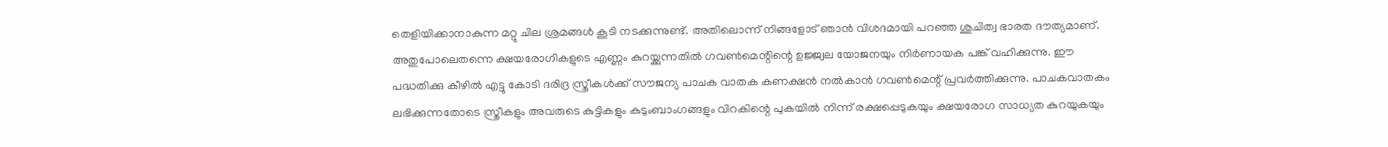തെളിയിക്കാനാകുന്ന മറ്റു ചില ശ്രമങ്ങള്‍ കൂടി നടക്കുന്നുണ്ട്. അതിലൊന്ന് നിങ്ങളോട് ഞാന്‍ വിശദമായി പറഞ്ഞ ശുചിത്വ ഭാരത ദൗത്യമാണ്. അതുപോലെതന്നെ ക്ഷയരോഗികളുടെ എണ്ണം കുറയ്ക്കുന്നതില്‍ ഗവണ്‍മെന്റിന്റെ ഉജ്ജ്വല യോജനയും നിര്‍ണായക പങ്ക് വഹിക്കുന്നു. ഈ പദ്ധതിക്കു കീഴില്‍ എട്ടു കോടി ദരിദ്ര സ്ത്രീകള്‍ക്ക് സൗജന്യ പാചക വാതക കണക്ഷന്‍ നല്‍കാന്‍ ഗവണ്‍മെന്റ് പ്രവര്‍ത്തിക്കുന്നു. പാചകവാതകം ലഭിക്കുന്നതോടെ സ്ത്രീകളും അവരുടെ കുട്ടികളും കുടുംബാംഗങ്ങളും വിറകിന്റെ പുകയില്‍ നിന്ന് രക്ഷപ്പെടുകയും ക്ഷയരോഗ സാധ്യത കുറയുകയും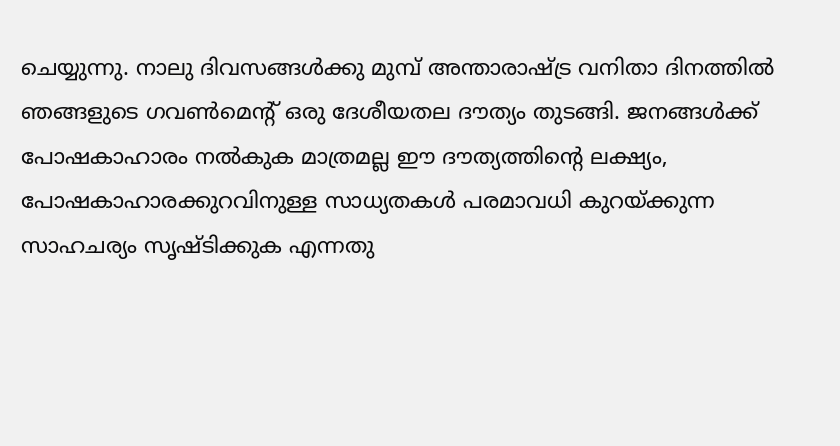ചെയ്യുന്നു. നാലു ദിവസങ്ങള്‍ക്കു മുമ്പ് അന്താരാഷ്ട്ര വനിതാ ദിനത്തില്‍ ഞങ്ങളുടെ ഗവണ്‍മെന്റ് ഒരു ദേശീയതല ദൗത്യം തുടങ്ങി. ജനങ്ങള്‍ക്ക് പോഷകാഹാരം നല്‍കുക മാത്രമല്ല ഈ ദൗത്യത്തിന്റെ ലക്ഷ്യം, പോഷകാഹാരക്കുറവിനുള്ള സാധ്യതകള്‍ പരമാവധി കുറയ്ക്കുന്ന സാഹചര്യം സൃഷ്ടിക്കുക എന്നതു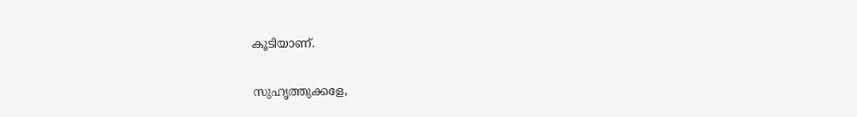കൂടിയാണ്.

സുഹൃത്തുക്കളേ,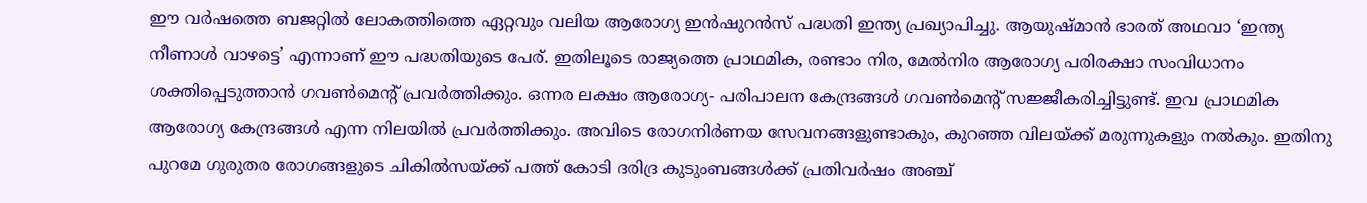ഈ വര്‍ഷത്തെ ബജറ്റില്‍ ലോകത്തിത്തെ ഏറ്റവും വലിയ ആരോഗ്യ ഇന്‍ഷുറന്‍സ് പദ്ധതി ഇന്ത്യ പ്രഖ്യാപിച്ചു. ആയുഷ്മാന്‍ ഭാരത് അഥവാ ‘ഇന്ത്യ നീണാള്‍ വാഴട്ടെ’ എന്നാണ് ഈ പദ്ധതിയുടെ പേര്. ഇതിലൂടെ രാജ്യത്തെ പ്രാഥമിക, രണ്ടാം നിര, മേല്‍നിര ആരോഗ്യ പരിരക്ഷാ സംവിധാനം ശക്തിപ്പെടുത്താന്‍ ഗവണ്‍മെന്റ് പ്രവര്‍ത്തിക്കും. ഒന്നര ലക്ഷം ആരോഗ്യ- പരിപാലന കേന്ദ്രങ്ങള്‍ ഗവണ്‍മെന്റ് സജ്ജീകരിച്ചിട്ടുണ്ട്. ഇവ പ്രാഥമിക ആരോഗ്യ കേന്ദ്രങ്ങള്‍ എന്ന നിലയില്‍ പ്രവര്‍ത്തിക്കും. അവിടെ രോഗനിര്‍ണയ സേവനങ്ങളുണ്ടാകും, കുറഞ്ഞ വിലയ്ക്ക് മരുന്നുകളും നല്‍കും. ഇതിനു പുറമേ ഗുരുതര രോഗങ്ങളുടെ ചികില്‍സയ്ക്ക് പത്ത് കോടി ദരിദ്ര കുടുംബങ്ങള്‍ക്ക് പ്രതിവര്‍ഷം അഞ്ച്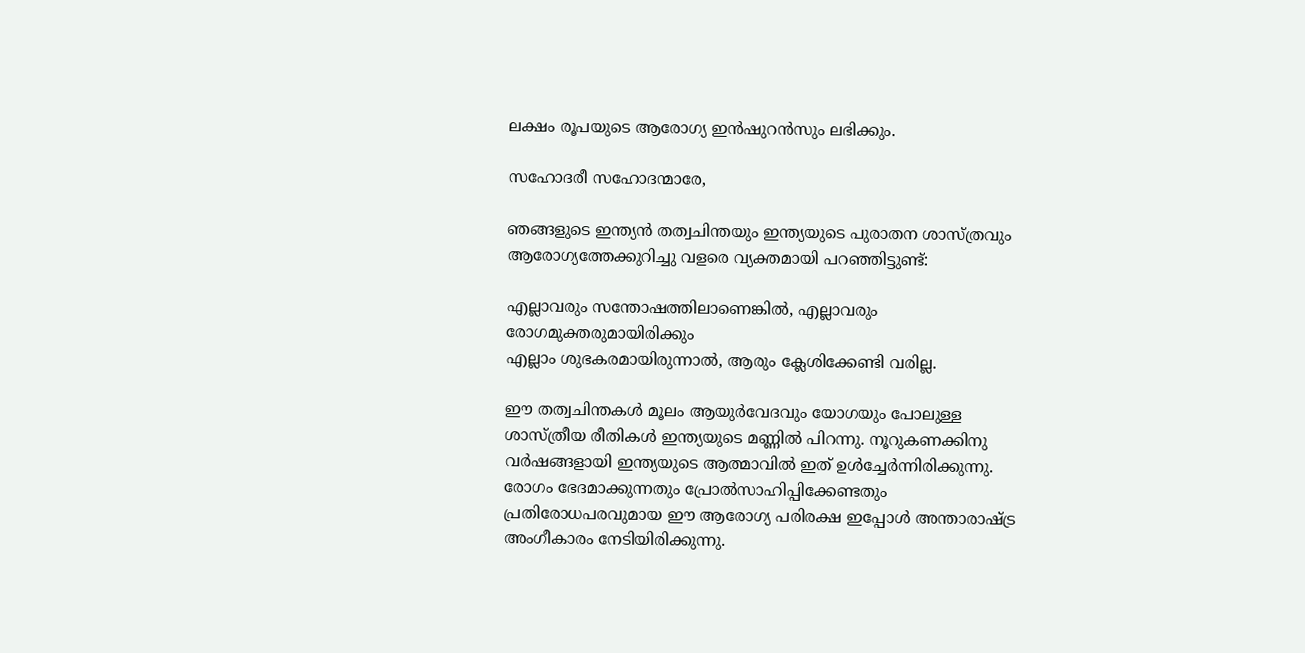ലക്ഷം രൂപയുടെ ആരോഗ്യ ഇന്‍ഷുറന്‍സും ലഭിക്കും.

സഹോദരീ സഹോദന്മാരേ,

ഞങ്ങളുടെ ഇന്ത്യന്‍ തത്വചിന്തയും ഇന്ത്യയുടെ പുരാതന ശാസ്ത്രവും ആരോഗ്യത്തേക്കുറിച്ചു വളരെ വ്യക്തമായി പറഞ്ഞിട്ടുണ്ട്:

എല്ലാവരും സന്തോഷത്തിലാണെങ്കില്‍, എല്ലാവരും രോഗമുക്തരുമായിരിക്കും
എല്ലാം ശുഭകരമായിരുന്നാല്‍, ആരും ക്ലേശിക്കേണ്ടി വരില്ല.

ഈ തത്വചിന്തകള്‍ മൂലം ആയുര്‍വേദവും യോഗയും പോലുള്ള ശാസ്ത്രീയ രീതികള്‍ ഇന്ത്യയുടെ മണ്ണില്‍ പിറന്നു. നൂറുകണക്കിനു വര്‍ഷങ്ങളായി ഇന്ത്യയുടെ ആത്മാവില്‍ ഇത് ഉള്‍ച്ചേര്‍ന്നിരിക്കുന്നു. രോഗം ഭേദമാക്കുന്നതും പ്രോല്‍സാഹിപ്പിക്കേണ്ടതും പ്രതിരോധപരവുമായ ഈ ആരോഗ്യ പരിരക്ഷ ഇപ്പോള്‍ അന്താരാഷ്ട്ര അംഗീകാരം നേടിയിരിക്കുന്നു.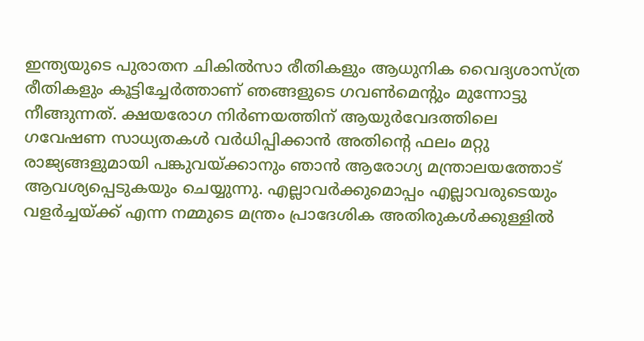ഇന്ത്യയുടെ പുരാതന ചികില്‍സാ രീതികളും ആധുനിക വൈദ്യശാസ്ത്ര രീതികളും കൂട്ടിച്ചേര്‍ത്താണ് ഞങ്ങളുടെ ഗവണ്‍മെന്റും മുന്നോട്ടു നീങ്ങുന്നത്. ക്ഷയരോഗ നിര്‍ണയത്തിന് ആയുര്‍വേദത്തിലെ ഗവേഷണ സാധ്യതകള്‍ വര്‍ധിപ്പിക്കാന്‍ അതിന്റെ ഫലം മറ്റു രാജ്യങ്ങളുമായി പങ്കുവയ്ക്കാനും ഞാന്‍ ആരോഗ്യ മന്ത്രാലയത്തോട് ആവശ്യപ്പെടുകയും ചെയ്യുന്നു. എല്ലാവര്‍ക്കുമൊപ്പം എല്ലാവരുടെയും വളര്‍ച്ചയ്ക്ക് എന്ന നമ്മുടെ മന്ത്രം പ്രാദേശിക അതിരുകള്‍ക്കുള്ളില്‍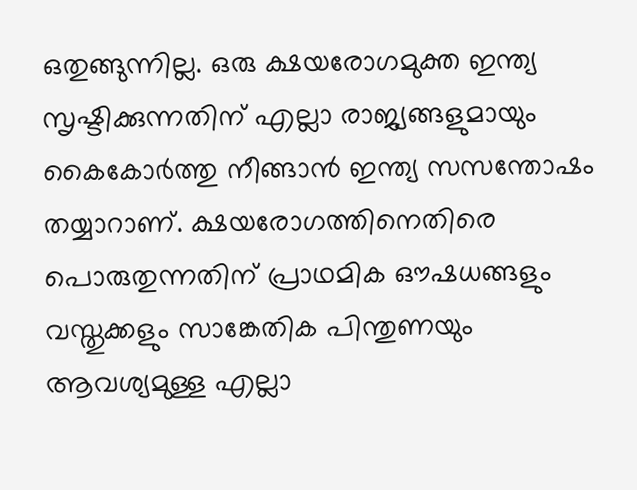ഒതുങ്ങുന്നില്ല. ഒരു ക്ഷയരോഗമുക്ത ഇന്ത്യ സൃഷ്ടിക്കുന്നതിന് എല്ലാ രാജ്യങ്ങളുമായും കൈകോര്‍ത്തു നീങ്ങാന്‍ ഇന്ത്യ സസന്തോഷം തയ്യാറാണ്. ക്ഷയരോഗത്തിനെതിരെ പൊരുതുന്നതിന് പ്രാഥമിക ഔഷധങ്ങളും വസ്തുക്കളും സാങ്കേതിക പിന്തുണയും ആവശ്യമുള്ള എല്ലാ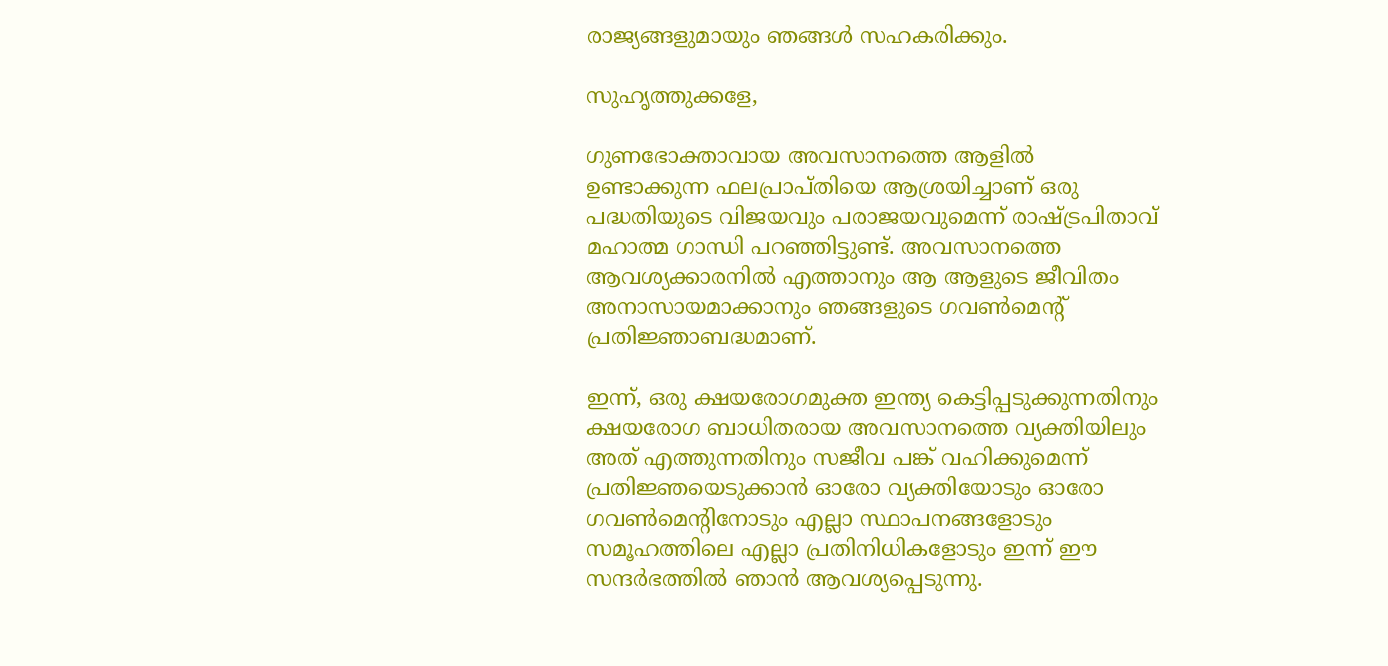രാജ്യങ്ങളുമായും ഞങ്ങള്‍ സഹകരിക്കും.

സുഹൃത്തുക്കളേ,

ഗുണഭോക്താവായ അവസാനത്തെ ആളില്‍ ഉണ്ടാക്കുന്ന ഫലപ്രാപ്തിയെ ആശ്രയിച്ചാണ് ഒരു പദ്ധതിയുടെ വിജയവും പരാജയവുമെന്ന് രാഷ്ട്രപിതാവ് മഹാത്മ ഗാന്ധി പറഞ്ഞിട്ടുണ്ട്. അവസാനത്തെ ആവശ്യക്കാരനില്‍ എത്താനും ആ ആളുടെ ജീവിതം അനാസായമാക്കാനും ഞങ്ങളുടെ ഗവണ്‍മെന്റ് പ്രതിജ്ഞാബദ്ധമാണ്.

ഇന്ന്, ഒരു ക്ഷയരോഗമുക്ത ഇന്ത്യ കെട്ടിപ്പടുക്കുന്നതിനും ക്ഷയരോഗ ബാധിതരായ അവസാനത്തെ വ്യക്തിയിലും അത് എത്തുന്നതിനും സജീവ പങ്ക് വഹിക്കുമെന്ന് പ്രതിജ്ഞയെടുക്കാന്‍ ഓരോ വ്യക്തിയോടും ഓരോ ഗവണ്‍മെന്റിനോടും എല്ലാ സ്ഥാപനങ്ങളോടും സമൂഹത്തിലെ എല്ലാ പ്രതിനിധികളോടും ഇന്ന് ഈ സന്ദര്‍ഭത്തില്‍ ഞാന്‍ ആവശ്യപ്പെടുന്നു.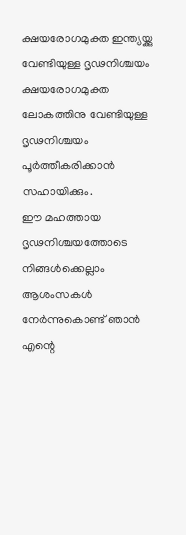ക്ഷയരോഗമുക്ത ഇന്ത്യയ്ക്കു വേണ്ടിയുള്ള ദൃഢനിശ്ചയം ക്ഷയരോഗമുക്ത ലോകത്തിനു വേണ്ടിയുള്ള ദൃഢനിശ്ചയം പൂര്‍ത്തീകരിക്കാന്‍ സഹായിക്കും.
ഈ മഹത്തായ ദൃഢനിശ്ചയത്തോടെ നിങ്ങള്‍ക്കെല്ലാം ആശംസകള്‍ നേര്‍ന്നുകൊണ്ട് ഞാന്‍ എന്റെ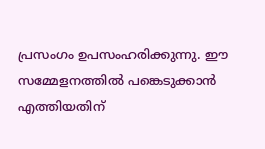പ്രസംഗം ഉപസംഹരിക്കുന്നു. ഈ സമ്മേളനത്തില്‍ പങ്കെടുക്കാന്‍ എത്തിയതിന്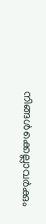നിങ്ങള്‍ക്കെല്ലാവര്‍ക്കും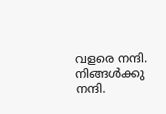വളരെ നന്ദി. നിങ്ങള്‍ക്കു നന്ദി.